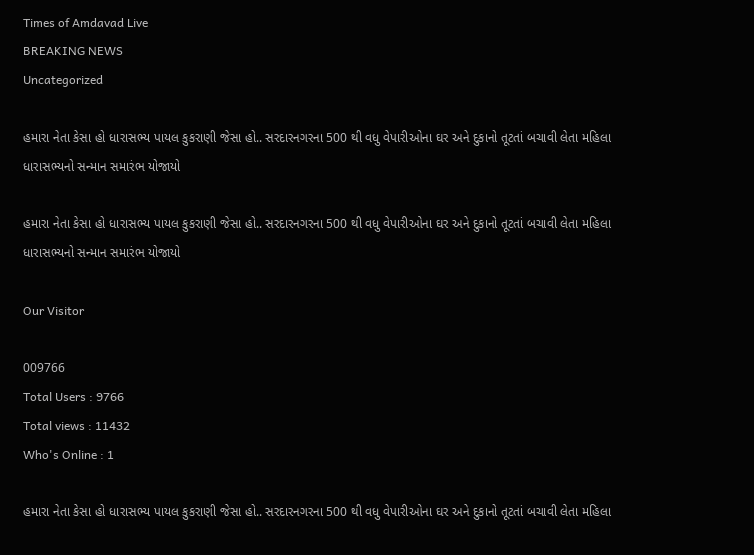Times of Amdavad Live
BREAKING NEWS
Uncategorized

હમારા નેતા કેસા હો ધારાસભ્ય પાયલ કુકરાણી જેસા હો.. સરદારનગરના 500 થી વધુ વેપારીઓના ઘર અને દુકાનો તૂટતાં બચાવી લેતા મહિલા ધારાસભ્યનો સન્માન સમારંભ યોજાયો

હમારા નેતા કેસા હો ધારાસભ્ય પાયલ કુકરાણી જેસા હો.. સરદારનગરના 500 થી વધુ વેપારીઓના ઘર અને દુકાનો તૂટતાં બચાવી લેતા મહિલા ધારાસભ્યનો સન્માન સમારંભ યોજાયો

Our Visitor

009766
Total Users : 9766
Total views : 11432
Who's Online : 1

હમારા નેતા કેસા હો ધારાસભ્ય પાયલ કુકરાણી જેસા હો.. સરદારનગરના 500 થી વધુ વેપારીઓના ઘર અને દુકાનો તૂટતાં બચાવી લેતા મહિલા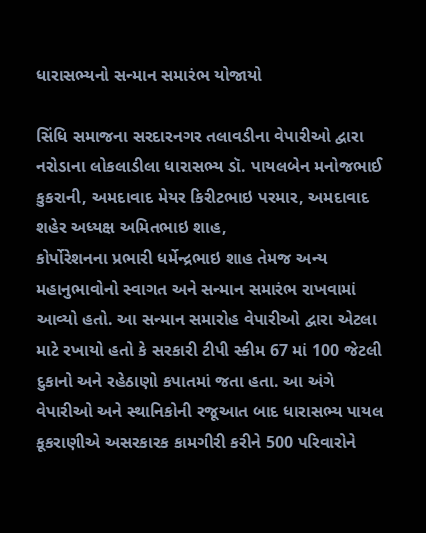ધારાસભ્યનો સન્માન સમારંભ યોજાયો

સિંધિ સમાજના સરદારનગર તલાવડીના વેપારીઓ દ્વારા નરોડાના લોકલાડીલા ધારાસભ્ય ડૉ. પાયલબેન મનોજભાઈ કુકરાની, અમદાવાદ મેયર કિરીટભાઇ પરમાર, અમદાવાદ શહેર અધ્યક્ષ અમિતભાઇ શાહ,
કોર્પોરેશનના પ્રભારી ધર્મેન્દ્રભાઇ શાહ તેમજ અન્ય મહાનુભાવોનો સ્વાગત અને સન્‍માન સમારંભ રાખવામાં આવ્યો હતો. આ સન્માન સમારોહ વેપારીઓ દ્વારા એટલા માટે રખાયો હતો કે સરકારી ટીપી સ્કીમ 67 માં 100 જેટલી દુકાનો અને રહેઠાણો કપાતમાં જતા હતા. આ અંગે વેપારીઓ અને સ્થાનિકોની રજૂઆત બાદ ધારાસભ્ય પાયલ કૂકરાણીએ અસરકારક કામગીરી કરીને 500 પરિવારોને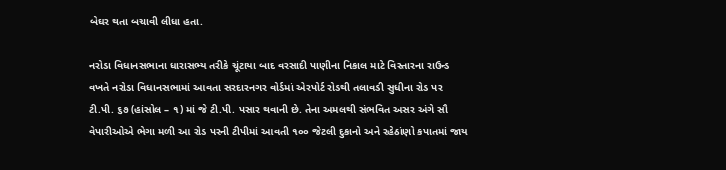બેઘર થતા બચાવી લીધા હતા.

નરોડા વિધાનસભાના ધારાસભ્ય તરીકે ચૂંટાયા બાદ વરસાદી પાણીના નિકાલ માટે વિસ્તારના રાઉન્ડ વખતે નરોડા વિધાનસભામાં આવતા સરદારનગર વોર્ડમાં એરપોર્ટ રોડથી તલાવડી સુધીના રોડ પર ટી.પી. ૬૭ (હાંસોલ – ૧) માં જે ટી.પી. પસાર થવાની છે. તેના અમલથી સંભવિત અસર અંગે સૌ વેપારીઓએ ભેગા મળી આ રોડ પરની ટીપીમાં આવતી ૧૦૦ જેટલી દુકાનો અને રહેઠાંણો કપાતમાં જાય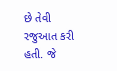છે તેવી રજુઆત કરી હતી. જે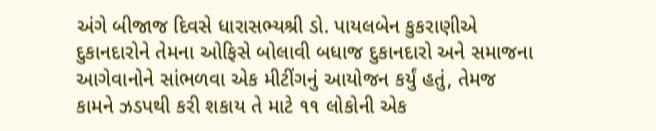અંગે બીજાજ દિવસે ધારાસભ્યશ્રી ડો. પાયલબેન કુકરાણીએ દુકાનદારોને તેમના ઓફિસે બોલાવી બધાજ દુકાનદારો અને સમાજના આગેવાનોને સાંભળવા એક મીટીંગનું આયોજન કર્યું હતું, તેમજ કામને ઝડપથી કરી શકાય તે માટે ૧૧ લોકોની એક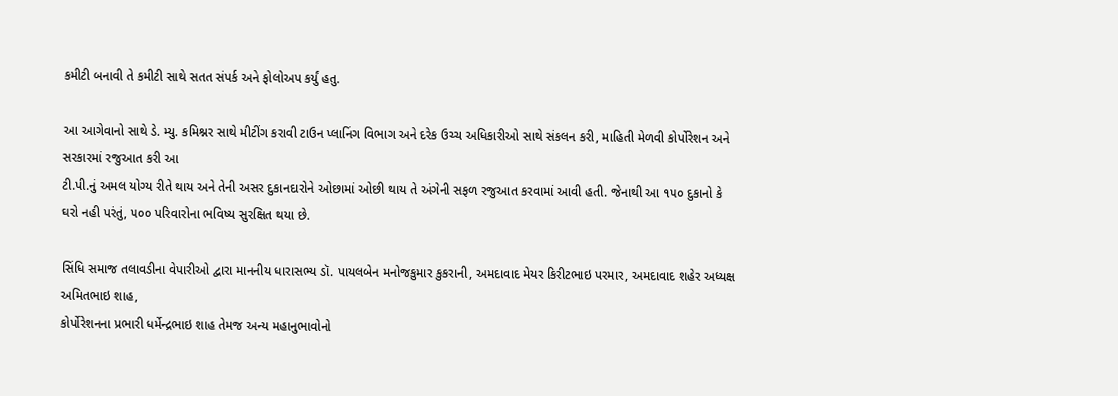કમીટી બનાવી તે કમીટી સાથે સતત સંપર્ક અને ફોલોઅપ કર્યું હતુ.

આ આગેવાનો સાથે ડે. મ્યુ. કમિશ્નર સાથે મીટીંગ કરાવી ટાઉન પ્લાનિંગ વિભાગ અને દરેક ઉચ્ચ અધિકારીઓ સાથે સંકલન કરી, માહિતી મેળવી કોર્પોરેશન અને સરકારમાં રજુઆત કરી આ
ટી.પી.નું અમલ યોગ્ય રીતે થાય અને તેની અસર દુકાનદારોને ઓછામાં ઓછી થાય તે અંગેની સફળ રજુઆત કરવામાં આવી હતી. જેનાથી આ ૧૫૦ દુકાનો કે ઘરો નહી પરંતું, ૫૦૦ પરિવારોના ભવિષ્ય સુરક્ષિત થયા છે.

સિંધિ સમાજ તલાવડીના વેપારીઓ દ્વારા માનનીય ધારાસભ્ય ડૉ. પાયલબેન મનોજકુમાર કુકરાની, અમદાવાદ મેયર કિરીટભાઇ પરમાર, અમદાવાદ શહેર અધ્યક્ષ અમિતભાઇ શાહ,
કોર્પોરેશનના પ્રભારી ધર્મેન્દ્રભાઇ શાહ તેમજ અન્ય મહાનુભાવોનો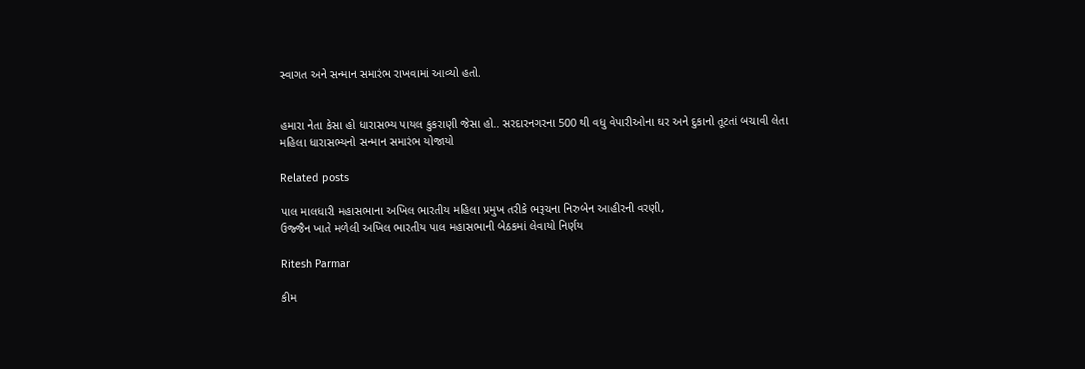સ્વાગત અને સન્‍માન સમારંભ રાખવામાં આવ્યો હતો.


હમારા નેતા કેસા હો ધારાસભ્ય પાયલ કુકરાણી જેસા હો.. સરદારનગરના 500 થી વધુ વેપારીઓના ઘર અને દુકાનો તૂટતાં બચાવી લેતા મહિલા ધારાસભ્યનો સન્માન સમારંભ યોજાયો

Related posts

પાલ માલધારી મહાસભાના અખિલ ભારતીય મહિલા પ્રમુખ તરીકે ભરૂચના નિરુબેન આહીરની વરણી,
ઉજ્જૈન ખાતે મળેલી અખિલ ભારતીય પાલ મહાસભાની બેઠકમાં લેવાયો નિર્ણય

Ritesh Parmar

કીમ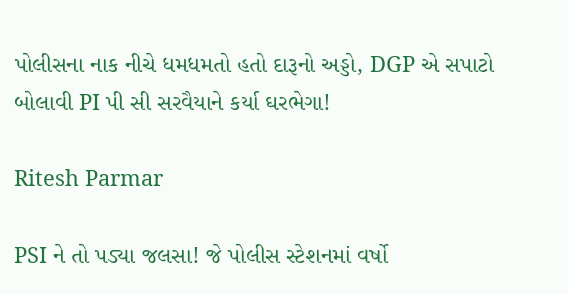પોલીસના નાક નીચે ધમધમતો હતો દારૂનો અડ્ડો, DGP એ સપાટો બોલાવી PI પી સી સરવૈયાને કર્યા ઘરભેગા!

Ritesh Parmar

PSI ને તો પડ્યા જલસા! જે પોલીસ સ્ટેશનમાં વર્ષો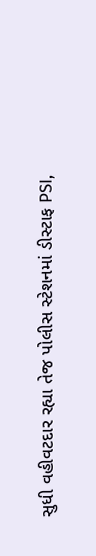સુધી વહીવટદાર રહ્યા તેજ પોલીસ સ્ટેશનમાં ડીસ્ટાફ PSI,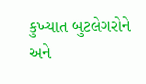કુખ્યાત બુટલેગરોને અને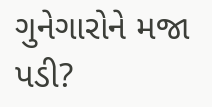ગુનેગારોને મજા પડી?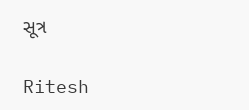સૂત્ર

Ritesh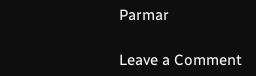Parmar

Leave a Comment